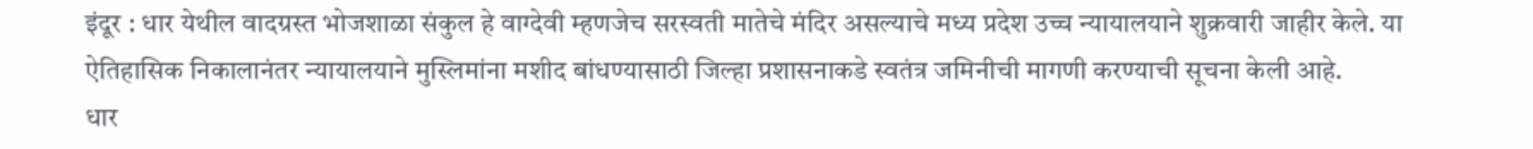इंदूर : धार येथील वादग्रस्त भोजशाळा संकुल हे वाग्देवी म्हणजेच सरस्वती मातेचे मंदिर असल्याचे मध्य प्रदेश उच्च न्यायालयाने शुक्रवारी जाहीर केले. या ऐतिहासिक निकालानंतर न्यायालयाने मुस्लिमांना मशीद बांधण्यासाठी जिल्हा प्रशासनाकडे स्वतंत्र जमिनीची मागणी करण्याची सूचना केली आहे.
धार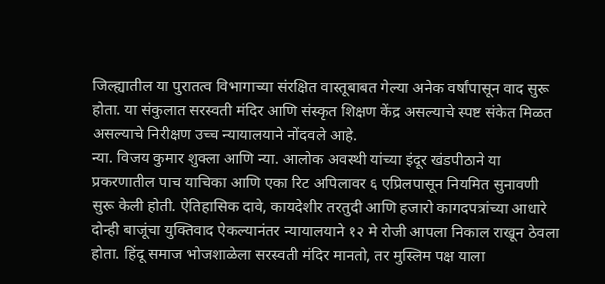जिल्ह्यातील या पुरातत्व विभागाच्या संरक्षित वास्तूबाबत गेल्या अनेक वर्षांपासून वाद सुरू होता. या संकुलात सरस्वती मंदिर आणि संस्कृत शिक्षण केंद्र असल्याचे स्पष्ट संकेत मिळत असल्याचे निरीक्षण उच्च न्यायालयाने नोंदवले आहे.
न्या. विजय कुमार शुक्ला आणि न्या. आलोक अवस्थी यांच्या इंदूर खंडपीठाने या प्रकरणातील पाच याचिका आणि एका रिट अपिलावर ६ एप्रिलपासून नियमित सुनावणी सुरू केली होती. ऐतिहासिक दावे, कायदेशीर तरतुदी आणि हजारो कागदपत्रांच्या आधारे दोन्ही बाजूंचा युक्तिवाद ऐकल्यानंतर न्यायालयाने १२ मे रोजी आपला निकाल राखून ठेवला होता. हिंदू समाज भोजशाळेला सरस्वती मंदिर मानतो, तर मुस्लिम पक्ष याला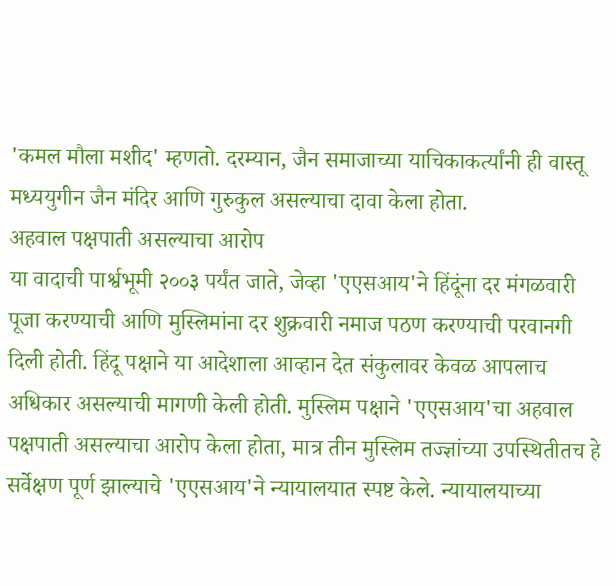'कमल मौला मशीद' म्हणतो. दरम्यान, जैन समाजाच्या याचिकाकर्त्यांनी ही वास्तू मध्ययुगीन जैन मंदिर आणि गुरुकुल असल्याचा दावा केला होता.
अहवाल पक्षपाती असल्याचा आरोप
या वादाची पार्श्वभूमी २००३ पर्यंत जाते, जेव्हा 'एएसआय'ने हिंदूंना दर मंगळवारी पूजा करण्याची आणि मुस्लिमांना दर शुक्रवारी नमाज पठण करण्याची परवानगी दिली होती. हिंदू पक्षाने या आदेशाला आव्हान देत संकुलावर केवळ आपलाच अधिकार असल्याची मागणी केली होती. मुस्लिम पक्षाने 'एएसआय'चा अहवाल पक्षपाती असल्याचा आरोप केला होता, मात्र तीन मुस्लिम तज्ज्ञांच्या उपस्थितीतच हे सर्वेक्षण पूर्ण झाल्याचे 'एएसआय'ने न्यायालयात स्पष्ट केले. न्यायालयाच्या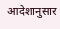आदेशानुसार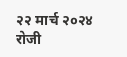२२ मार्च २०२४ रोजी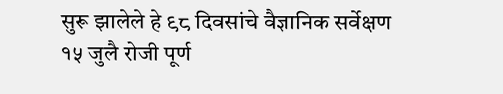सुरू झालेले हे ९८ दिवसांचे वैज्ञानिक सर्वेक्षण १५ जुलै रोजी पूर्ण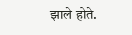झाले होते.